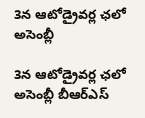3న ఆటోడ్రైవ‌ర్ల ఛ‌లో అసెంబ్లీ

3న ఆటోడ్రైవ‌ర్ల ఛ‌లో అసెంబ్లీ బీఆర్ఎస్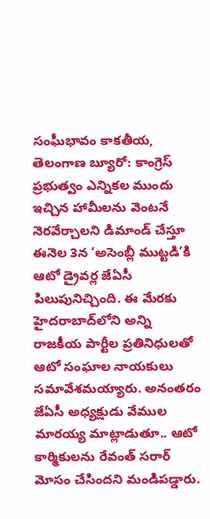సంఘీభావం కాక‌తీయ‌, తెలంగాణ బ్యూరో: కాంగ్రెస్‌ ప్రభుత్వం ఎన్నికల ముందు ఇచ్చిన హామీలను వెంటనే నెరవేర్చాలని డిమాండ్‌ చేస్తూ ఈనెల 3న ‘అసెంబ్లీ ముట్టడి’కి ఆటో డ్రైవర్ల జేఏసీ పిలుపునిచ్చింది. ఈ మేరకు హైదరాబాద్‌లోని అన్ని రాజకీయ పార్టీల ప్రతినిధులతో ఆటో సంఘాల నాయకులు సమావేశమయ్యారు. అనంతరం జేఏసీ అధ్యక్షుడు వేముల మారయ్య మాట్లాడుతూ.. ఆటో కార్మికులను రేవంత్‌ సరార్‌ మోసం చేసిందని మండిపడ్డారు.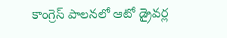కాంగ్రెస్‌ పాలనలో ఆటో డ్రైవర్ల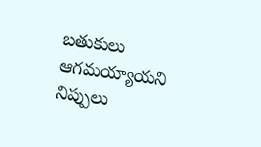బతుకులు ఆగమయ్యాయని నిప్పులు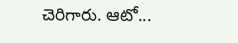చెరిగారు. ఆటో...